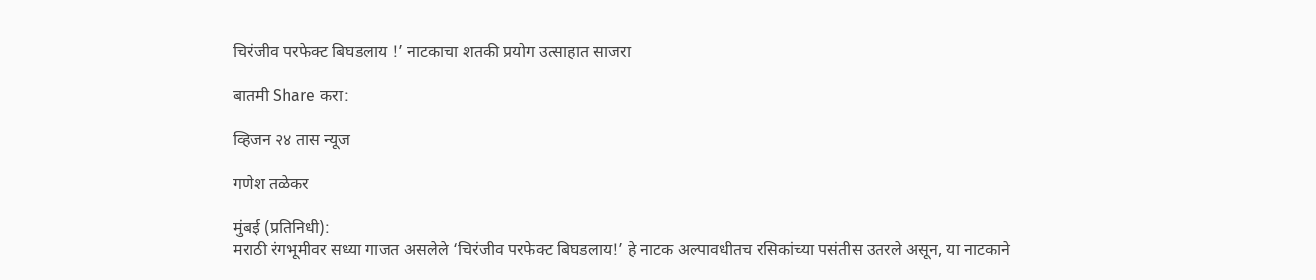चिरंजीव परफेक्ट बिघडलाय !’ नाटकाचा शतकी प्रयोग उत्साहात साजरा

बातमी Share करा:

व्हिजन २४ तास न्यूज

गणेश तळेकर

मुंबई (प्रतिनिधी):
मराठी रंगभूमीवर सध्या गाजत असलेले ‘चिरंजीव परफेक्ट बिघडलाय!’ हे नाटक अल्पावधीतच रसिकांच्या पसंतीस उतरले असून, या नाटकाने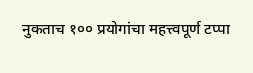नुकताच १०० प्रयोगांचा महत्त्वपूर्ण टप्पा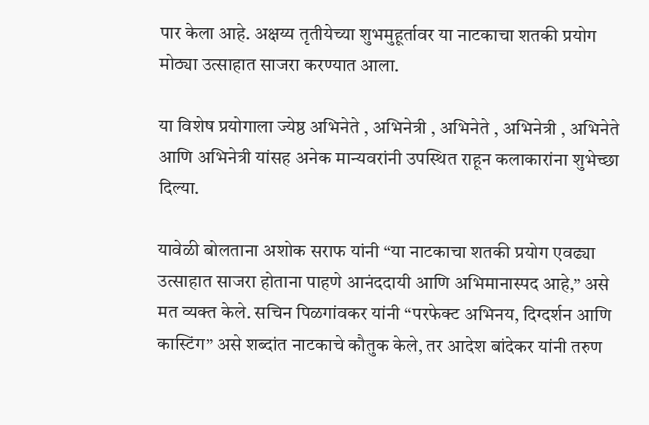पार केला आहे. अक्षय्य तृतीयेच्या शुभमुहूर्तावर या नाटकाचा शतकी प्रयोग मोठ्या उत्साहात साजरा करण्यात आला.

या विशेष प्रयोगाला ज्येष्ठ अभिनेते , अभिनेत्री , अभिनेते , अभिनेत्री , अभिनेते आणि अभिनेत्री यांसह अनेक मान्यवरांनी उपस्थित राहून कलाकारांना शुभेच्छा दिल्या.

यावेळी बोलताना अशोक सराफ यांनी “या नाटकाचा शतकी प्रयोग एवढ्या उत्साहात साजरा होताना पाहणे आनंददायी आणि अभिमानास्पद आहे,” असे मत व्यक्त केले. सचिन पिळगांवकर यांनी “परफेक्ट अभिनय, दिग्दर्शन आणि कास्टिंग” असे शब्दांत नाटकाचे कौतुक केले, तर आदेश बांदेकर यांनी तरुण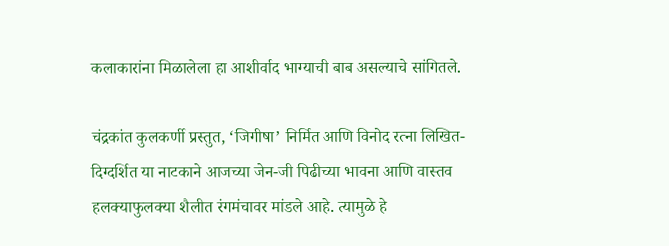कलाकारांना मिळालेला हा आशीर्वाद भाग्याची बाब असल्याचे सांगितले.

चंद्रकांत कुलकर्णी प्रस्तुत, ‘जिगीषा’ निर्मित आणि विनोद रत्ना लिखित-दिग्दर्शित या नाटकाने आजच्या जेन-जी पिढीच्या भावना आणि वास्तव हलक्याफुलक्या शैलीत रंगमंचावर मांडले आहे. त्यामुळे हे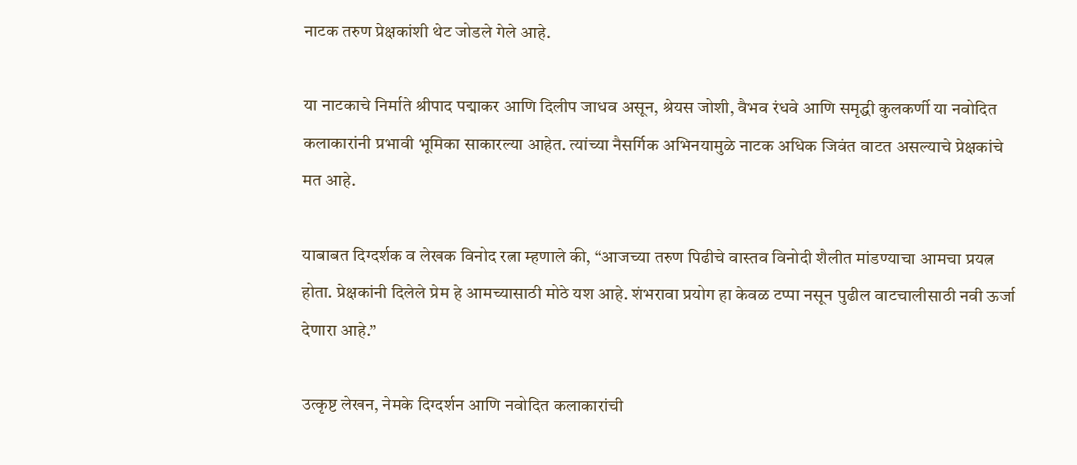नाटक तरुण प्रेक्षकांशी थेट जोडले गेले आहे.

या नाटकाचे निर्माते श्रीपाद पद्माकर आणि दिलीप जाधव असून, श्रेयस जोशी, वैभव रंधवे आणि समृद्धी कुलकर्णी या नवोदित कलाकारांनी प्रभावी भूमिका साकारल्या आहेत. त्यांच्या नैसर्गिक अभिनयामुळे नाटक अधिक जिवंत वाटत असल्याचे प्रेक्षकांचे मत आहे.

याबाबत दिग्दर्शक व लेखक विनोद रत्ना म्हणाले की, “आजच्या तरुण पिढीचे वास्तव विनोदी शैलीत मांडण्याचा आमचा प्रयत्न होता. प्रेक्षकांनी दिलेले प्रेम हे आमच्यासाठी मोठे यश आहे. शंभरावा प्रयोग हा केवळ टप्पा नसून पुढील वाटचालीसाठी नवी ऊर्जा देणारा आहे.”

उत्कृष्ट लेखन, नेमके दिग्दर्शन आणि नवोदित कलाकारांची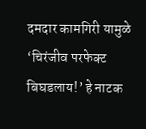दमदार कामगिरी यामुळे ‘चिरंजीव परफेक्ट बिघडलाय!’ हे नाटक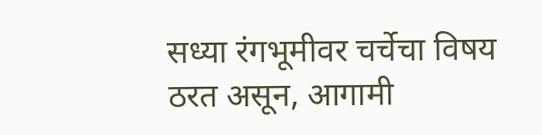सध्या रंगभूमीवर चर्चेचा विषय ठरत असून, आगामी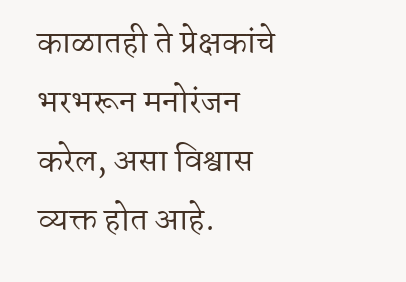काळातही ते प्रेक्षकांचे भरभरून मनोरंजन करेल, असा विश्वास व्यक्त होत आहे.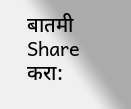बातमी Share करा: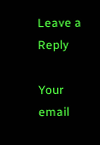Leave a Reply

Your email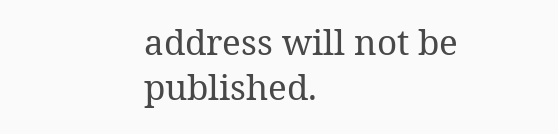address will not be published.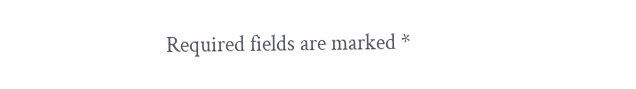Required fields are marked *